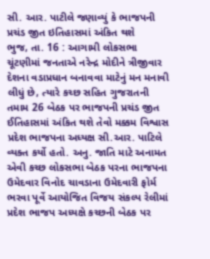સી. આર. પાટીલે જણાવ્યું કે ભાજપની પ્રચંડ જીત ઇતિહાસમાં અંકિત થશે
ભુજ, તા. 16 : આગામી લોકસભા ચૂંટણીમાં જનતાએ નરેન્દ્ર મોદીને ત્રીજીવાર દેશના વડાપ્રધાન બનાવવા માટેનું મન મનાવી લીધું છે, ત્યારે કચ્છ સહિત ગુજરાતની તમામ 26 બેઠક પર ભાજપની પ્રચંડ જીત ઈતિહાસમાં અંકિત થશે તેવો મક્કમ વિશ્વાસ પ્રદેશ ભાજપના અધ્યક્ષ સી.આર. પાટિલે વ્યક્ત કર્યો હતો. અનુ. જાતિ માટે અનામત એવી કચ્છ લોકસભા બેઠક પરના ભાજપના ઉમેદવાર વિનોદ ચાવડાના ઉમેદવારી ફોર્મ ભરવા પૂર્વે આયોજિત વિજય સંકલ્પ રેલીમાં પ્રદેશ ભાજપ અધ્યક્ષે કચ્છની બેઠક પર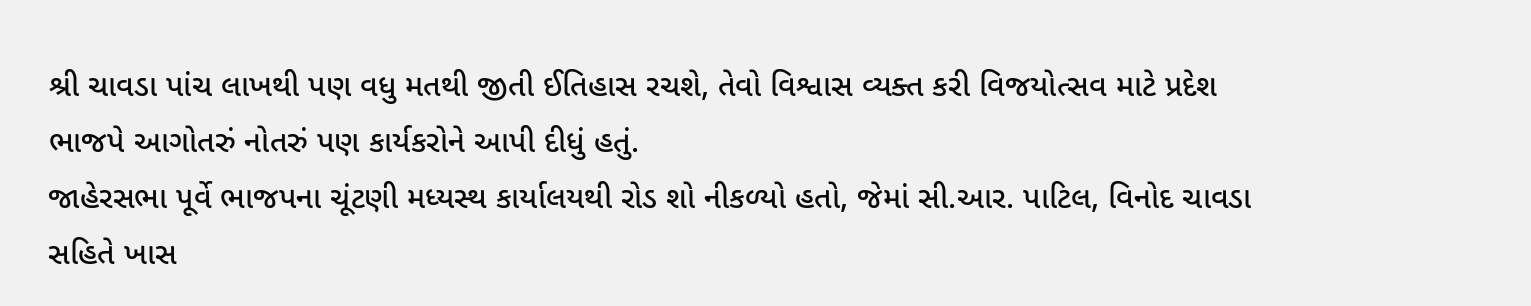શ્રી ચાવડા પાંચ લાખથી પણ વધુ મતથી જીતી ઈતિહાસ રચશે, તેવો વિશ્વાસ વ્યક્ત કરી વિજયોત્સવ માટે પ્રદેશ ભાજપે આગોતરું નોતરું પણ કાર્યકરોને આપી દીધું હતું.
જાહેરસભા પૂર્વે ભાજપના ચૂંટણી મધ્યસ્થ કાર્યાલયથી રોડ શો નીકળ્યો હતો, જેમાં સી.આર. પાટિલ, વિનોદ ચાવડા સહિતે ખાસ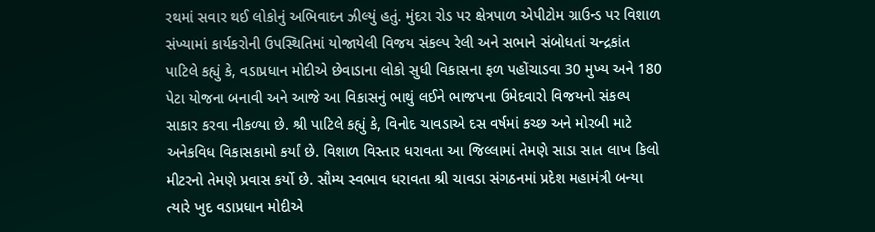રથમાં સવાર થઈ લોકોનું અભિવાદન ઝીલ્યું હતું. મુંદરા રોડ પર ક્ષેત્રપાળ એપીટોમ ગ્રાઉન્ડ પર વિશાળ સંખ્યામાં કાર્યકરોની ઉપસ્થિતિમાં યોજાયેલી વિજય સંકલ્પ રેલી અને સભાને સંબોધતાં ચન્દ્રકાંત પાટિલે કહ્યું કે, વડાપ્રધાન મોદીએ છેવાડાના લોકો સુધી વિકાસના ફળ પહોંચાડવા 30 મુખ્ય અને 180 પેટા યોજના બનાવી અને આજે આ વિકાસનું ભાથું લઈને ભાજપના ઉમેદવારો વિજયનો સંકલ્પ સાકાર કરવા નીકળ્યા છે. શ્રી પાટિલે કહ્યું કે, વિનોદ ચાવડાએ દસ વર્ષમાં કચ્છ અને મોરબી માટે અનેકવિધ વિકાસકામો કર્યાં છે. વિશાળ વિસ્તાર ધરાવતા આ જિલ્લામાં તેમણે સાડા સાત લાખ કિલો મીટરનો તેમણે પ્રવાસ કર્યો છે. સૌમ્ય સ્વભાવ ધરાવતા શ્રી ચાવડા સંગઠનમાં પ્રદેશ મહામંત્રી બન્યા ત્યારે ખુદ વડાપ્રધાન મોદીએ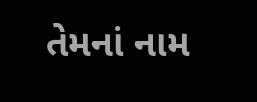તેમનાં નામ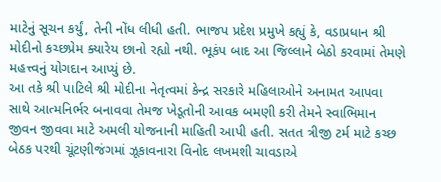માટેનું સૂચન કર્યું, તેની નોંધ લીધી હતી. ભાજપ પ્રદેશ પ્રમુખે કહ્યું કે, વડાપ્રધાન શ્રી મોદીનો કચ્છપ્રેમ ક્યારેય છાનો રહ્યો નથી. ભૂકંપ બાદ આ જિલ્લાને બેઠો કરવામાં તેમણે મહત્ત્વનું યોગદાન આપ્યું છે.
આ તકે શ્રી પાટિલે શ્રી મોદીના નેતૃત્વમાં કેન્દ્ર સરકારે મહિલાઓને અનામત આપવા સાથે આત્મનિર્ભર બનાવવા તેમજ ખેડૂતોની આવક બમણી કરી તેમને સ્વાભિમાન જીવન જીવવા માટે અમલી યોજનાની માહિતી આપી હતી. સતત ત્રીજી ટર્મ માટે કચ્છ બેઠક પરથી ચૂંટણીજંગમાં ઝૂકાવનારા વિનોદ લખમશી ચાવડાએ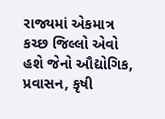રાજ્યમાં એકમાત્ર કચ્છ જિલ્લો એવો હશે જેનો ઔદ્યોગિક, પ્રવાસન, કૃષી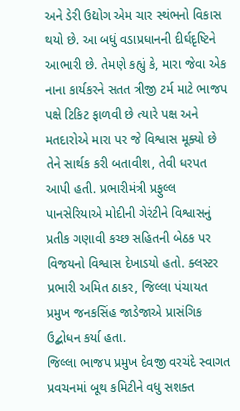અને ડેરી ઉદ્યોગ એમ ચાર સ્થંભનો વિકાસ થયો છે. આ બધું વડાપ્રધાનની દીર્ઘદૃષ્ટિને આભારી છે. તેમણે કહ્યું કે, મારા જેવા એક નાના કાર્યકરને સતત ત્રીજી ટર્મ માટે ભાજપ પક્ષે ટિકિટ ફાળવી છે ત્યારે પક્ષ અને મતદારોએ મારા પર જે વિશ્વાસ મૂક્યો છે તેને સાર્થક કરી બતાવીશ, તેવી ધરપત આપી હતી. પ્રભારીમંત્રી પ્રફુલ્લ પાનસેરિયાએ મોદીની ગેરંટીને વિશ્વાસનું પ્રતીક ગણાવી કચ્છ સહિતની બેઠક પર વિજયનો વિશ્વાસ દેખાડયો હતો. ક્લસ્ટર પ્રભારી અમિત ઠાકર, જિલ્લા પંચાયત પ્રમુખ જનકસિંહ જાડેજાએ પ્રાસંગિક ઉદ્બોધન કર્યા હતા.
જિલ્લા ભાજપ પ્રમુખ દેવજી વરચંદે સ્વાગત પ્રવચનમાં બૂથ કમિટીને વધુ સશક્ત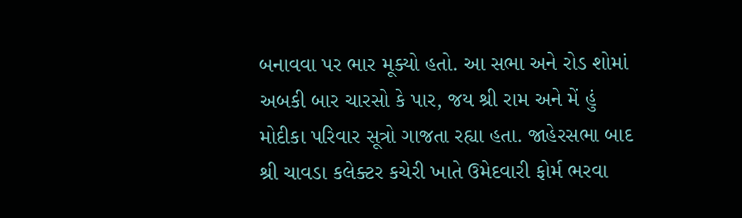બનાવવા પર ભાર મૂક્યો હતો. આ સભા અને રોડ શોમાં અબકી બાર ચારસો કે પાર, જય શ્રી રામ અને મેં હું મોદીકા પરિવાર સૂત્રો ગાજતા રહ્યા હતા. જાહેરસભા બાદ શ્રી ચાવડા કલેક્ટર કચેરી ખાતે ઉમેદવારી ફોર્મ ભરવા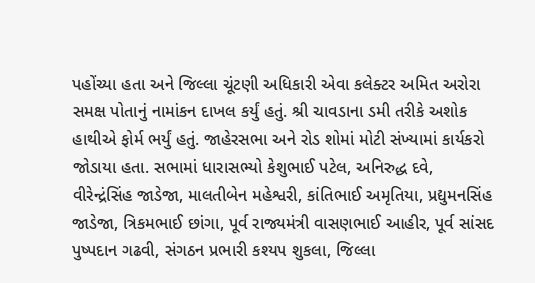પહોંચ્યા હતા અને જિલ્લા ચૂંટણી અધિકારી એવા કલેક્ટર અમિત અરોરા સમક્ષ પોતાનું નામાંકન દાખલ કર્યું હતું. શ્રી ચાવડાના ડમી તરીકે અશોક હાથીએ ફોર્મ ભર્યું હતું. જાહેરસભા અને રોડ શોમાં મોટી સંખ્યામાં કાર્યકરો જોડાયા હતા. સભામાં ધારાસભ્યો કેશુભાઈ પટેલ, અનિરુદ્ધ દવે, વીરેન્દ્રંસિંહ જાડેજા, માલતીબેન મહેશ્વરી, કાંતિભાઈ અમૃતિયા, પ્રદ્યુમનસિંહ જાડેજા, ત્રિકમભાઈ છાંગા, પૂર્વ રાજ્યમંત્રી વાસણભાઈ આહીર, પૂર્વ સાંસદ પુષ્પદાન ગઢવી, સંગઠન પ્રભારી કશ્યપ શુકલા, જિલ્લા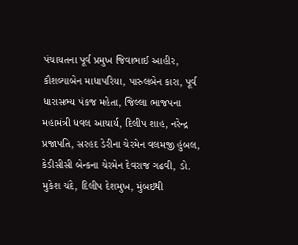પંચાયતના પૂર્વ પ્રમુખ જિવાભાઈ આહીર, કૌશલ્યાબેન માધાપરિયા, પારુલબેન કારા, પૂર્વ ધારાસભ્ય પંકજ મહેતા, જિલ્લા ભાજપના મહામંત્રી ધવલ આચાર્ય, દિલીપ શાહ, નરેન્દ્ર પ્રજાપતિ, સરહદ ડેરીના ચેરમેન વલમજી હુંબલ, કેડીસીસી બેન્કના ચેરમેન દેવરાજ ગઢવી, ડો. મુકેશ ચંદે, દિલીપ દેશમુખ, મુંબઇથી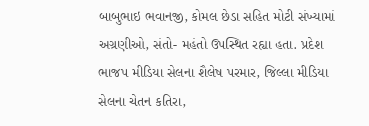બાબુભાઇ ભવાનજી, કોમલ છેડા સહિત મોટી સંખ્યામાં અગ્રણીઓ, સંતો- મહંતો ઉપસ્થિત રહ્યા હતા. પ્રદેશ ભાજપ મીડિયા સેલના શૈલેષ પરમાર, જિલ્લા મીડિયા સેલના ચેતન કતિરા,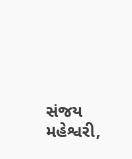સંજય મહેશ્વરી,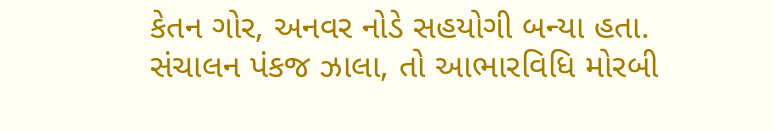કેતન ગોર, અનવર નોડે સહયોગી બન્યા હતા. સંચાલન પંકજ ઝાલા, તો આભારવિધિ મોરબી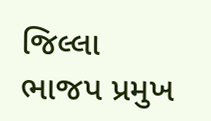જિલ્લા ભાજપ પ્રમુખ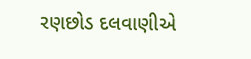રણછોડ દલવાણીએ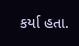કર્યા હતા.